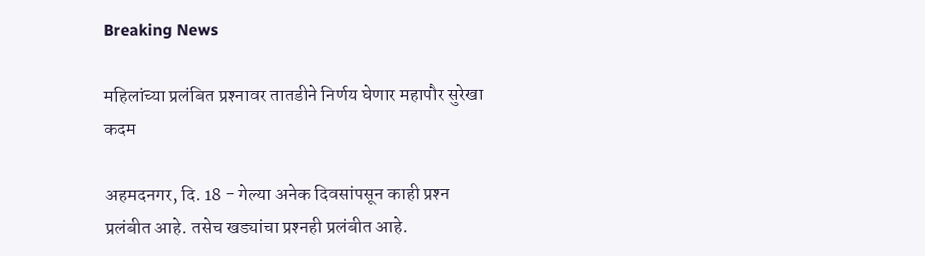Breaking News

महिलांच्या प्रलंबित प्रश्‍नावर तातडीने निर्णय घेणार महापौर सुरेखा कदम

अहमदनगर, दि. 18 - गेल्या अनेक दिवसांपसून काही प्रश्‍न प्रलंबीत आहे. तसेच खड्यांचा प्रश्‍नही प्रलंबीत आहे.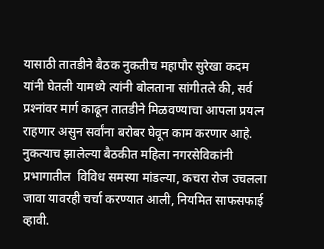यासाठी तातडीने बैठक नुकतीच महापौर सुरेखा कदम यांनी घेतली यामध्ये त्यांनी बोलताना सांगीतले की, सर्व प्रश्‍नांवर मार्ग काढून तातडीने मिळवण्याचा आपला प्रयत्न राहणार असुन सर्वांना बरोबर घेवून काम करणार आहे.
नुकत्याच झालेल्या बैठकीत महिला नगरसेविकांनी प्रभागातील  विविध समस्या मांडल्या, कचरा रोज उचलला जावा यावरही चर्चा करण्यात आली, नियमित साफसफाई व्हावी.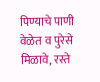पिण्याचे पाणी वेळेत व पुरेसे मिळावे, रस्ते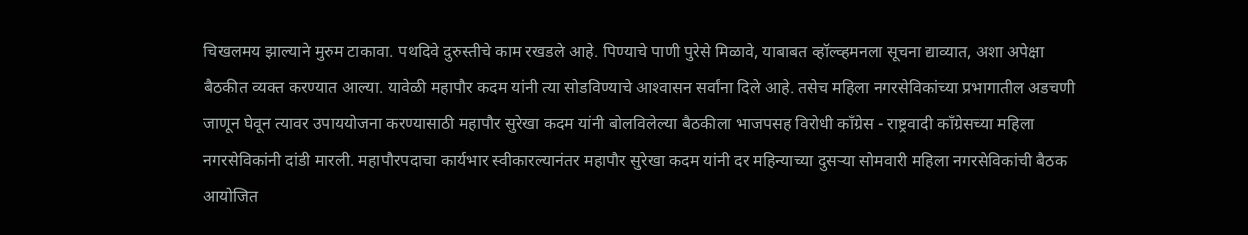चिखलमय झाल्याने मुरुम टाकावा. पथदिवे दुरुस्तीचे काम रखडले आहे. पिण्याचे पाणी पुरेसे मिळावे, याबाबत व्हॉल्व्हमनला सूचना द्याव्यात, अशा अपेक्षा बैठकीत व्यक्त करण्यात आल्या. यावेळी महापौर कदम यांनी त्या सोडविण्याचे आश्‍वासन सर्वांना दिले आहे. तसेच महिला नगरसेविकांच्या प्रभागातील अडचणी जाणून घेवून त्यावर उपाययोजना करण्यासाठी महापौर सुरेखा कदम यांनी बोलविलेल्या बैठकीला भाजपसह विरोधी काँग्रेस - राष्ट्रवादी काँग्रेसच्या महिला नगरसेविकांनी दांडी मारली. महापौरपदाचा कार्यभार स्वीकारल्यानंतर महापौर सुरेखा कदम यांनी दर महिन्याच्या दुसर्‍या सोमवारी महिला नगरसेविकांची बैठक आयोजित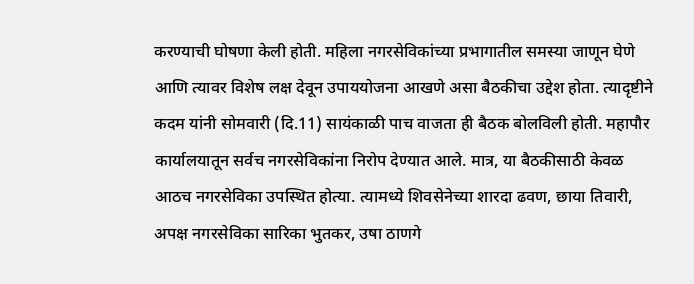करण्याची घोषणा केली होती. महिला नगरसेविकांच्या प्रभागातील समस्या जाणून घेणे आणि त्यावर विशेष लक्ष देवून उपाययोजना आखणे असा बैठकीचा उद्देश होता. त्यादृष्टीने कदम यांनी सोमवारी (दि.11) सायंकाळी पाच वाजता ही बैठक बोलविली होती. महापौर कार्यालयातून सर्वच नगरसेविकांना निरोप देण्यात आले. मात्र, या बैठकीसाठी केवळ आठच नगरसेविका उपस्थित होत्या. त्यामध्ये शिवसेनेच्या शारदा ढवण, छाया तिवारी, अपक्ष नगरसेविका सारिका भुतकर, उषा ठाणगे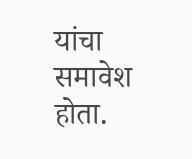यांचा समावेश होता.